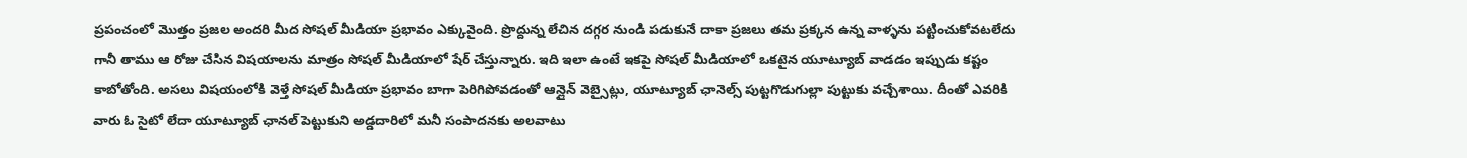ప్రపంచంలో మొత్తం ప్రజల అందరి మీద సోషల్ మీడియా ప్రభావం ఎక్కువైంది. ప్రొద్దున్న లేచిన దగ్గర నుండి పడుకునే దాకా ప్రజలు తమ ప్రక్కన ఉన్న వాళ్ళను పట్టించుకోవటలేదు గానీ తాము ఆ రోజు చేసిన విషయాలను మాత్రం సోషల్ మీడియాలో షేర్ చేస్తున్నారు. ఇది ఇలా ఉంటే ఇకపై సోషల్ మీడియాలో ఒకటైన యూట్యూబ్ వాడడం ఇప్పుడు కష్టం కాబోతోంది. అసలు విషయంలోకి వెళ్తే సోషల్ మీడియా ప్రభావం బాగా పెరిగిపోవడంతో ఆన్లైన్ వెబ్సైట్లు, యూట్యూబ్ ఛానెల్స్ పుట్టగొడుగుల్లా పుట్టుకు వచ్చేశాయి. దీంతో ఎవరికి వారు ఓ సైటో లేదా యూట్యూబ్ ఛానల్ పెట్టుకుని అడ్డదారిలో మనీ సంపాదనకు అలవాటు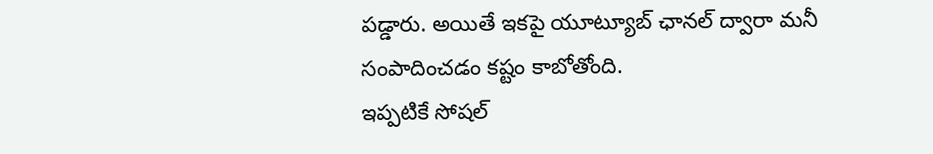పడ్డారు. అయితే ఇకపై యూట్యూబ్ ఛానల్ ద్వారా మనీ సంపాదించడం కష్టం కాబోతోంది.
ఇప్పటికే సోషల్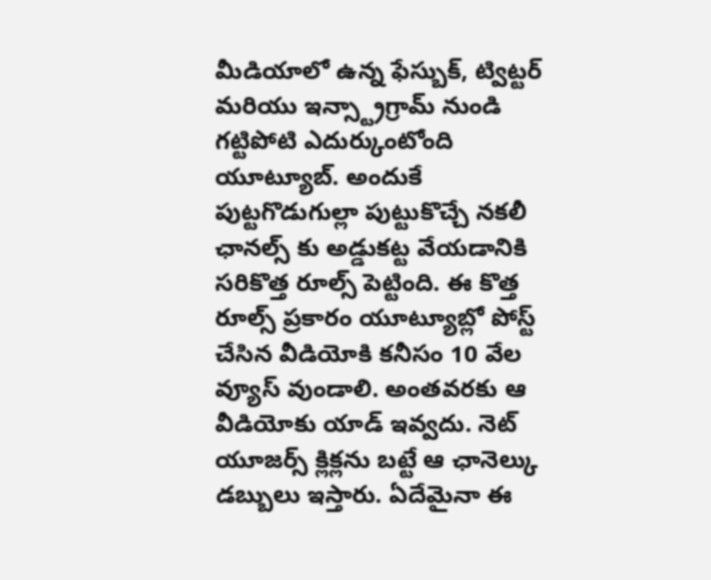మీడియాలో ఉన్న ఫేస్బుక్, ట్విట్టర్ మరియు ఇన్స్ట్రాగ్రామ్ నుండి గట్టిపోటి ఎదుర్కుంటోంది యూట్యూబ్. అందుకే పుట్టగొడుగుల్లా పుట్టుకొచ్చే నకలీ ఛానల్స్ కు అడ్డుకట్ట వేయడానికి సరికొత్త రూల్స్ పెట్టింది. ఈ కొత్త రూల్స్ ప్రకారం యూట్యూబ్లో పోస్ట్ చేసిన వీడియోకి కనీసం 10 వేల వ్యూస్ వుండాలి. అంతవరకు ఆ వీడియోకు యాడ్ ఇవ్వదు. నెట్ యూజర్స్ క్లిక్లను బట్టే ఆ ఛానెల్కు డబ్బులు ఇస్తారు. ఏదేమైనా ఈ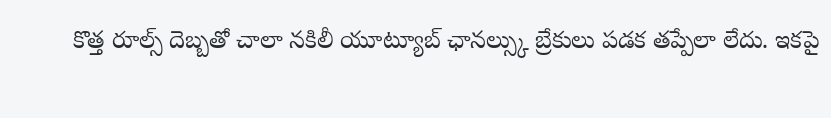కొత్త రూల్స్ దెబ్బతో చాలా నకిలీ యూట్యూబ్ ఛానల్స్కు బ్రేకులు పడక తప్పేలా లేదు. ఇకపై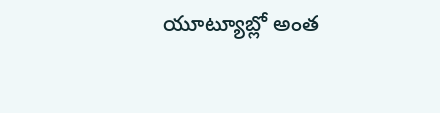యూట్యూబ్లో అంత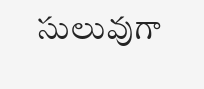సులువుగా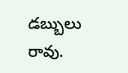డబ్బులు రావు.